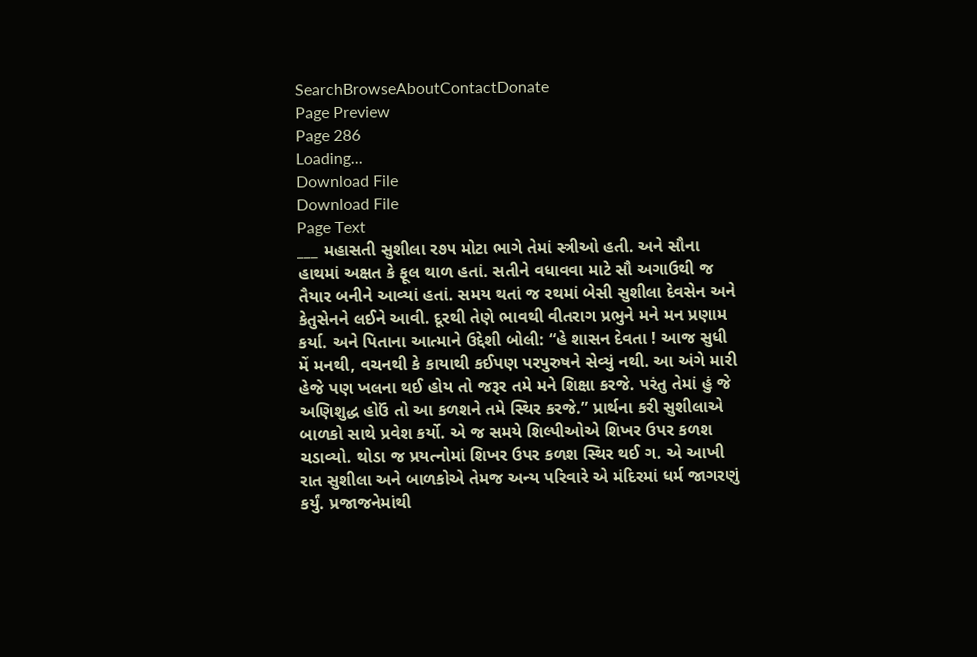SearchBrowseAboutContactDonate
Page Preview
Page 286
Loading...
Download File
Download File
Page Text
___ મહાસતી સુશીલા ર૭૫ મોટા ભાગે તેમાં સ્ત્રીઓ હતી. અને સૌના હાથમાં અક્ષત કે ફૂલ થાળ હતાં. સતીને વધાવવા માટે સૌ અગાઉથી જ તૈયાર બનીને આવ્યાં હતાં. સમય થતાં જ રથમાં બેસી સુશીલા દેવસેન અને કેતુસેનને લઈને આવી. દૂરથી તેણે ભાવથી વીતરાગ પ્રભુને મને મન પ્રણામ કર્યા. અને પિતાના આત્માને ઉદ્દેશી બોલી: “હે શાસન દેવતા ! આજ સુધી મેં મનથી, વચનથી કે કાયાથી કઈપણ પરપુરુષને સેવ્યું નથી. આ અંગે મારી હેજે પણ ખલના થઈ હોય તો જરૂર તમે મને શિક્ષા કરજે. પરંતુ તેમાં હું જે અણિશુદ્ધ હોઉં તો આ કળશને તમે સ્થિર કરજે.” પ્રાર્થના કરી સુશીલાએ બાળકો સાથે પ્રવેશ કર્યો. એ જ સમયે શિલ્પીઓએ શિખર ઉપર કળશ ચડાવ્યો. થોડા જ પ્રયત્નોમાં શિખર ઉપર કળશ સ્થિર થઈ ગ. એ આખી રાત સુશીલા અને બાળકોએ તેમજ અન્ય પરિવારે એ મંદિરમાં ધર્મ જાગરણું કર્યું. પ્રજાજનેમાંથી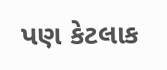પણ કેટલાક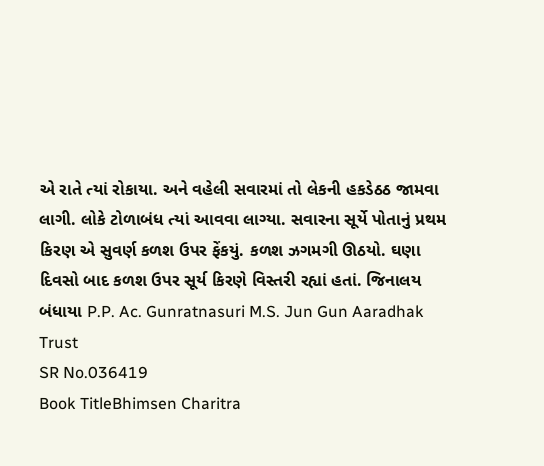એ રાતે ત્યાં રોકાયા. અને વહેલી સવારમાં તો લેકની હકડેઠઠ જામવા લાગી. લોકે ટોળાબંધ ત્યાં આવવા લાગ્યા. સવારના સૂર્યે પોતાનું પ્રથમ કિરણ એ સુવર્ણ કળશ ઉપર ફેંકયું. કળશ ઝગમગી ઊઠયો. ઘણા દિવસો બાદ કળશ ઉપર સૂર્ય કિરણે વિસ્તરી રહ્યાં હતાં. જિનાલય બંધાયા P.P. Ac. Gunratnasuri M.S. Jun Gun Aaradhak Trust
SR No.036419
Book TitleBhimsen Charitra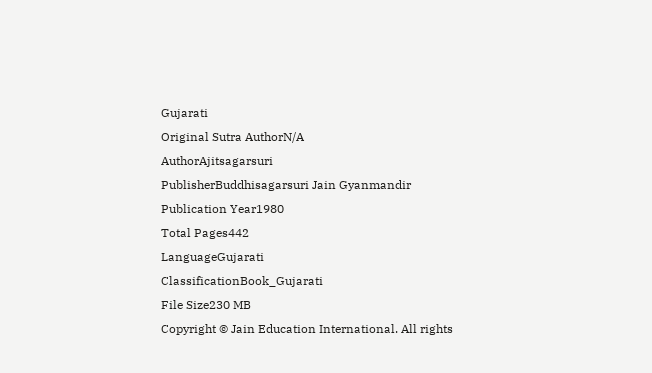Gujarati
Original Sutra AuthorN/A
AuthorAjitsagarsuri
PublisherBuddhisagarsuri Jain Gyanmandir
Publication Year1980
Total Pages442
LanguageGujarati
ClassificationBook_Gujarati
File Size230 MB
Copyright © Jain Education International. All rights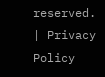reserved. | Privacy Policy